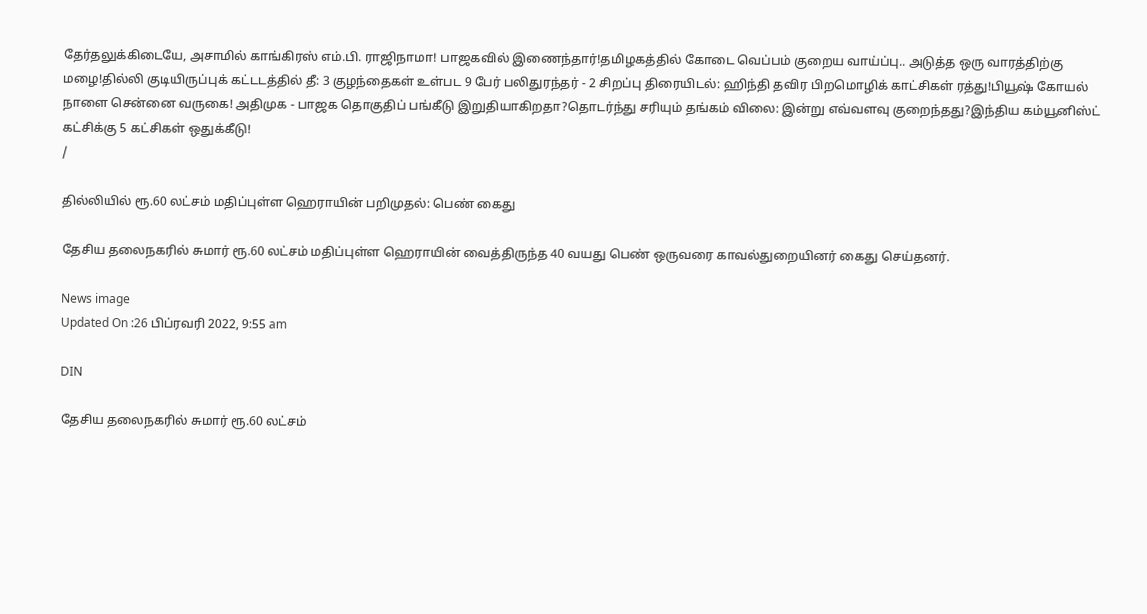தேர்தலுக்கிடையே, அசாமில் காங்கிரஸ் எம்.பி. ராஜிநாமா! பாஜகவில் இணைந்தார்!தமிழகத்தில் கோடை வெப்பம் குறைய வாய்ப்பு.. அடுத்த ஒரு வாரத்திற்கு மழை!தில்லி குடியிருப்புக் கட்டடத்தில் தீ: 3 குழந்தைகள் உள்பட 9 பேர் பலிதுரந்தர் - 2 சிறப்பு திரையிடல்: ஹிந்தி தவிர பிறமொழிக் காட்சிகள் ரத்து!பியூஷ் கோயல் நாளை சென்னை வருகை! அதிமுக - பாஜக தொகுதிப் பங்கீடு இறுதியாகிறதா?தொடர்ந்து சரியும் தங்கம் விலை: இன்று எவ்வளவு குறைந்தது?இந்திய கம்யூனிஸ்ட் கட்சிக்கு 5 கட்சிகள் ஒதுக்கீடு!
/

தில்லியில் ரூ.60 லட்சம் மதிப்புள்ள ஹெராயின் பறிமுதல்: பெண் கைது

தேசிய தலைநகரில் சுமார் ரூ.60 லட்சம் மதிப்புள்ள ஹெராயின் வைத்திருந்த 40 வயது பெண் ஒருவரை காவல்துறையினர் கைது செய்தனர்.

News image
Updated On :26 பிப்ரவரி 2022, 9:55 am

DIN

தேசிய தலைநகரில் சுமார் ரூ.60 லட்சம்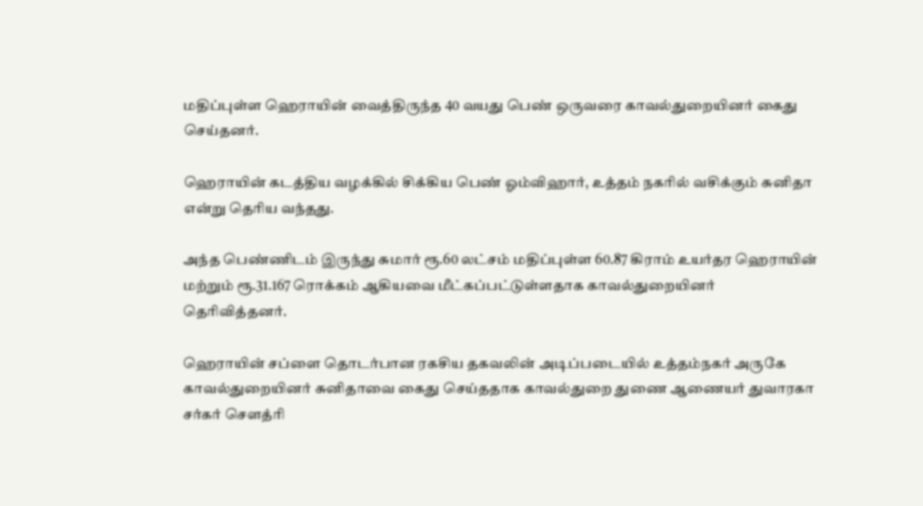மதிப்புள்ள ஹெராயின் வைத்திருந்த 40 வயது பெண் ஒருவரை காவல்துறையினர் கைது செய்தனர்.

ஹெராயின் கடத்திய வழக்கில் சிக்கிய பெண் ஓம்விஹார், உத்தம் நகரில் வசிக்கும் சுனிதா என்று தெரிய வந்தது.

அந்த பெண்ணிடம் இருந்து சுமார் ரூ.60 லட்சம் மதிப்புள்ள 60.87 கிராம் உயர்தர ஹெராயின் மற்றும் ரூ.31.167 ரொக்கம் ஆகியவை மீட்கப்பட்டுள்ளதாக காவல்துறையினர் தெரிவித்தனர்.

ஹெராயின் சப்ளை தொடர்பான ரகசிய தகவலின் அடிப்படையில் உத்தம்நகர் அருகே காவல்துறையினர் சுனிதாவை கைது செய்ததாக காவல்துறை துணை ஆணையர் துவாரகா சர்கர் சௌத்ரி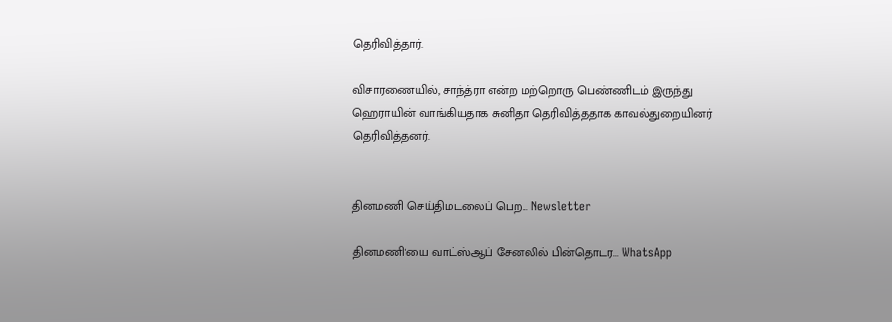தெரிவித்தார்.

விசாரணையில், சாந்த்ரா என்ற மற்றொரு பெண்ணிடம் இருந்து ஹெராயின் வாங்கியதாக சுனிதா தெரிவித்ததாக காவல்துறையினர் தெரிவித்தனர்.


தினமணி செய்திமடலைப் பெற... Newsletter

தினமணி'யை வாட்ஸ்ஆப் சேனலில் பின்தொடர... WhatsApp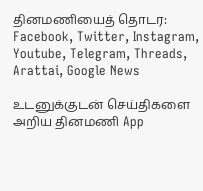தினமணியைத் தொடர: Facebook, Twitter, Instagram, Youtube, Telegram, Threads, Arattai, Google News

உடனுக்குடன் செய்திகளை அறிய தினமணி App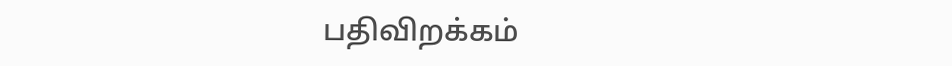பதிவிறக்கம்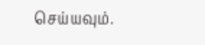செய்யவும்.